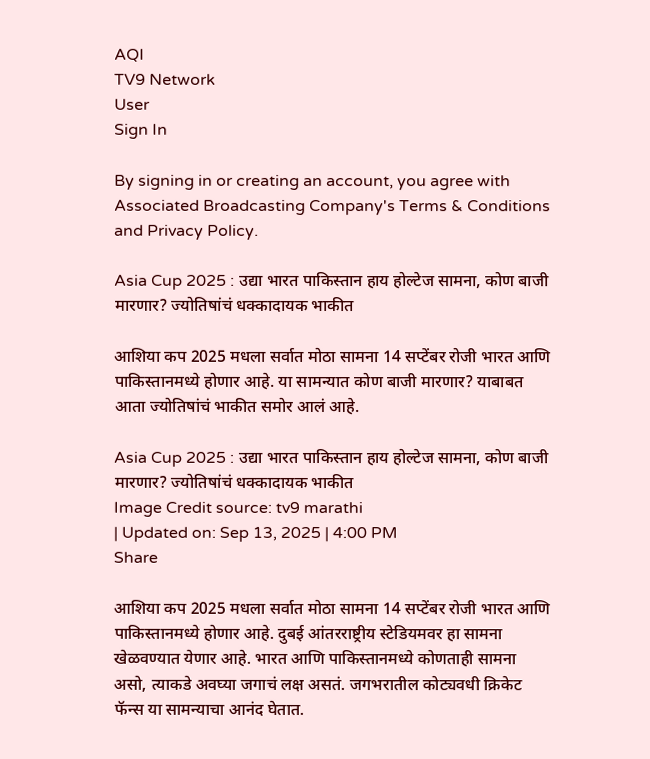AQI
TV9 Network
User
Sign In

By signing in or creating an account, you agree with Associated Broadcasting Company's Terms & Conditions and Privacy Policy.

Asia Cup 2025 : उद्या भारत पाकिस्तान हाय होल्टेज सामना, कोण बाजी मारणार? ज्योतिषांचं धक्कादायक भाकीत

आशिया कप 2025 मधला सर्वात मोठा सामना 14 सप्टेंबर रोजी भारत आणि पाकिस्तानमध्ये होणार आहे. या सामन्यात कोण बाजी मारणार? याबाबत आता ज्योतिषांचं भाकीत समोर आलं आहे.

Asia Cup 2025 : उद्या भारत पाकिस्तान हाय होल्टेज सामना, कोण बाजी मारणार? ज्योतिषांचं धक्कादायक भाकीत
Image Credit source: tv9 marathi
| Updated on: Sep 13, 2025 | 4:00 PM
Share

आशिया कप 2025 मधला सर्वात मोठा सामना 14 सप्टेंबर रोजी भारत आणि पाकिस्तानमध्ये होणार आहे. दुबई आंतरराष्ट्रीय स्टेडियमवर हा सामना खेळवण्यात येणार आहे. भारत आणि पाकिस्तानमध्ये कोणताही सामना असो, त्याकडे अवघ्या जगाचं लक्ष असतं. जगभरातील कोट्यवधी क्रिकेट फॅन्स या सामन्याचा आनंद घेतात.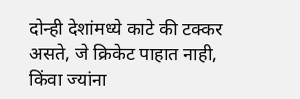दोन्ही देशांमध्ये काटे की टक्कर असते, जे क्रिकेट पाहात नाही, किंवा ज्यांना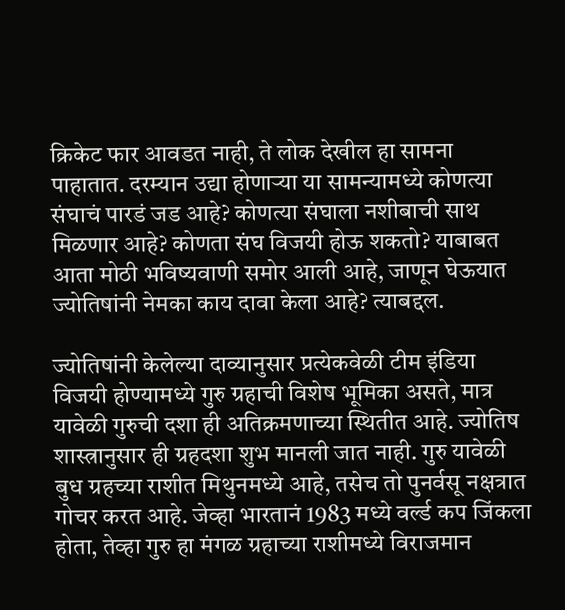क्रिकेट फार आवडत नाही, ते लोक देखील हा सामना पाहातात. दरम्यान उद्या होणाऱ्या या सामन्यामध्ये कोणत्या संघाचं पारडं जड आहे? कोणत्या संघाला नशीबाची साथ मिळणार आहे? कोणता संघ विजयी होऊ शकतो? याबाबत आता मोठी भविष्यवाणी समोर आली आहे, जाणून घेऊयात ज्योतिषांनी नेमका काय दावा केला आहे? त्याबद्दल.

ज्योतिषांनी केलेल्या दाव्यानुसार प्रत्येकवेळी टीम इंडिया विजयी होण्यामध्ये गुरु ग्रहाची विशेष भूमिका असते, मात्र यावेळी गुरुची दशा ही अतिक्रमणाच्या स्थितीत आहे. ज्योतिष शास्त्रानुसार ही ग्रहदशा शुभ मानली जात नाही. गुरु यावेळी बुध ग्रहच्या राशीत मिथुनमध्ये आहे, तसेच तो पुनर्वसू नक्षत्रात गोचर करत आहे. जेव्हा भारतानं 1983 मध्ये वर्ल्ड कप जिंकला होता, तेव्हा गुरु हा मंगळ ग्रहाच्या राशीमध्ये विराजमान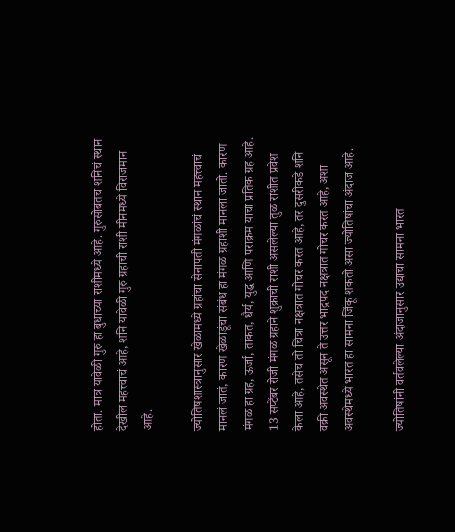होता. मात्र यावेळी गुरु हा बुधाच्या राशीमध्ये आहे. गुरुसोबतच शनिचं स्थान देखील महत्त्वाचं आहे, शनि यावेळी गुरु ग्रहाची राशी मीनमध्ये विराजमान आहे.

ज्योतिषशास्त्रानुसार खेळामध्ये ग्रहांचा सेनापती मंगळांचं स्थान महत्त्वाचं मानलं जातं, कारण खेळाडूंचा संबंध हा मंगळ ग्रहाशी मानला जातो. कारण मंगळ हा ग्रह, ऊर्जा, ताकत, धैर्य, युद्ध आणि पराक्रम याचा प्रतिक ग्रह आहे. 13 सप्टेंबर रोजी मंगळ ग्रहाने शुक्राची राशी असलेल्या तुळ राशीत प्रवेश केला आहे, तसेच तो चित्रा नक्षत्रात गोचर करत आहे, तर दुसरीकडे शनि वक्री अवस्थेत असून ते उत्तर भाद्रपद नक्षत्रात गोचर करत आहे, अशा अवस्थेमध्ये भारत हा सामना जिंकू शकतो असा ज्योतिषांचा अंदाज आहे.

ज्योतिषांनी वर्तवलेल्या अंदाजानुसार उद्याचा सामना भारत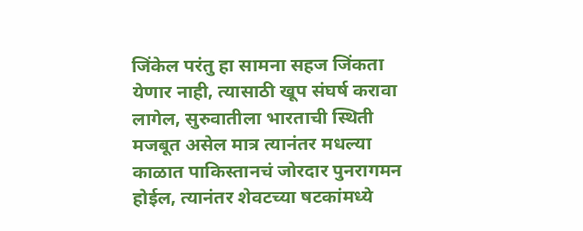जिंकेल परंतु हा सामना सहज जिंकता येणार नाही, त्यासाठी खूप संघर्ष करावा लागेल, सुरुवातीला भारताची स्थिती मजबूत असेल मात्र त्यानंतर मधल्या काळात पाकिस्तानचं जोरदार पुनरागमन होईल, त्यानंतर शेवटच्या षटकांमध्ये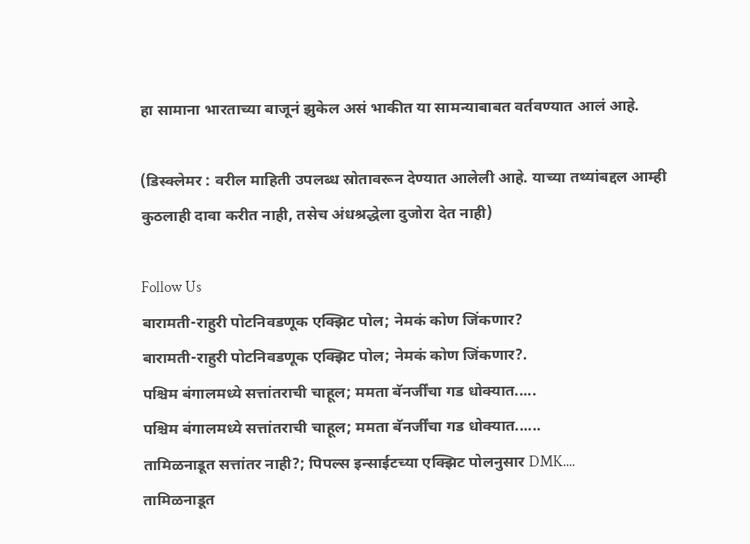हा सामाना भारताच्या बाजूनं झुकेल असं भाकीत या सामन्याबाबत वर्तवण्यात आलं आहे.

(डिस्क्लेमर : वरील माहिती उपलब्ध स्रोतावरून देण्यात आलेली आहे. याच्या तथ्यांबद्दल आम्ही कुठलाही दावा करीत नाही, तसेच अंधश्रद्धेला दुजोरा देत नाही)

Follow Us
बारामती-राहुरी पोटनिवडणूक एक्झिट पोल; नेमकं कोण जिंकणार?
बारामती-राहुरी पोटनिवडणूक एक्झिट पोल; नेमकं कोण जिंकणार?.
पश्चिम बंगालमध्ये सत्तांतराची चाहूल; ममता बॅनर्जींचा गड धोक्यात.....
पश्चिम बंगालमध्ये सत्तांतराची चाहूल; ममता बॅनर्जींचा गड धोक्यात......
तामिळनाडूत सत्तांतर नाही?; पिपल्स इन्साईटच्या एक्झिट पोलनुसार DMK....
तामिळनाडूत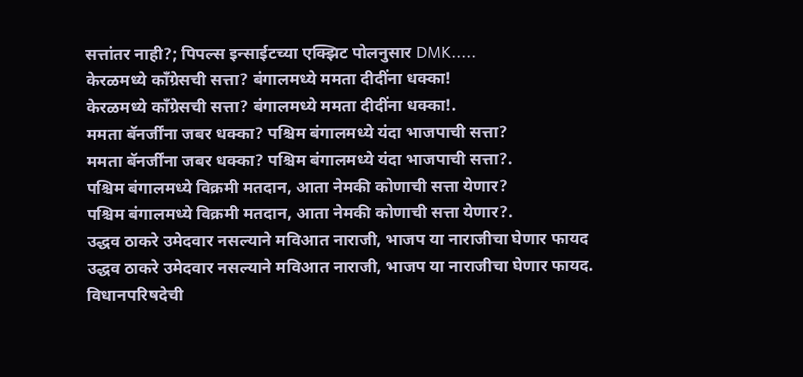सत्तांतर नाही?; पिपल्स इन्साईटच्या एक्झिट पोलनुसार DMK.....
केरळमध्ये काँग्रेसची सत्ता? बंगालमध्ये ममता दीदींना धक्का!
केरळमध्ये काँग्रेसची सत्ता? बंगालमध्ये ममता दीदींना धक्का!.
ममता बॅनर्जींना जबर धक्का? पश्चिम बंगालमध्ये यंदा भाजपाची सत्ता?
ममता बॅनर्जींना जबर धक्का? पश्चिम बंगालमध्ये यंदा भाजपाची सत्ता?.
पश्चिम बंगालमध्ये विक्रमी मतदान, आता नेमकी कोणाची सत्ता येणार?
पश्चिम बंगालमध्ये विक्रमी मतदान, आता नेमकी कोणाची सत्ता येणार?.
उद्धव ठाकरे उमेदवार नसल्याने मविआत नाराजी, भाजप या नाराजीचा घेणार फायद
उद्धव ठाकरे उमेदवार नसल्याने मविआत नाराजी, भाजप या नाराजीचा घेणार फायद.
विधानपरिषदेची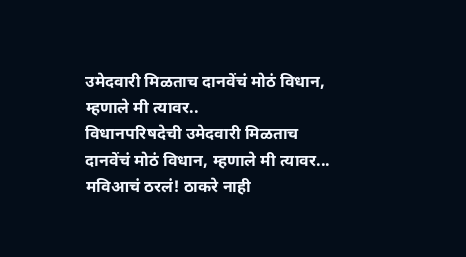उमेदवारी मिळताच दानवेंचं मोठं विधान, म्हणाले मी त्यावर..
विधानपरिषदेची उमेदवारी मिळताच दानवेंचं मोठं विधान, म्हणाले मी त्यावर...
मविआचं ठरलं! ठाकरे नाही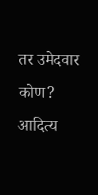तर उमेदवार कोण? आदित्य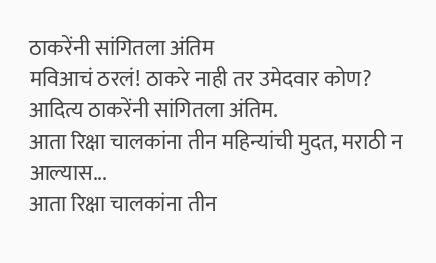ठाकरेंनी सांगितला अंतिम
मविआचं ठरलं! ठाकरे नाही तर उमेदवार कोण? आदित्य ठाकरेंनी सांगितला अंतिम.
आता रिक्षा चालकांना तीन महिन्यांची मुदत, मराठी न आल्यास...
आता रिक्षा चालकांना तीन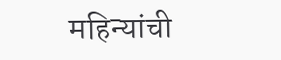महिन्यांची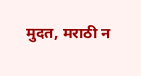मुदत, मराठी न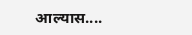आल्यास....